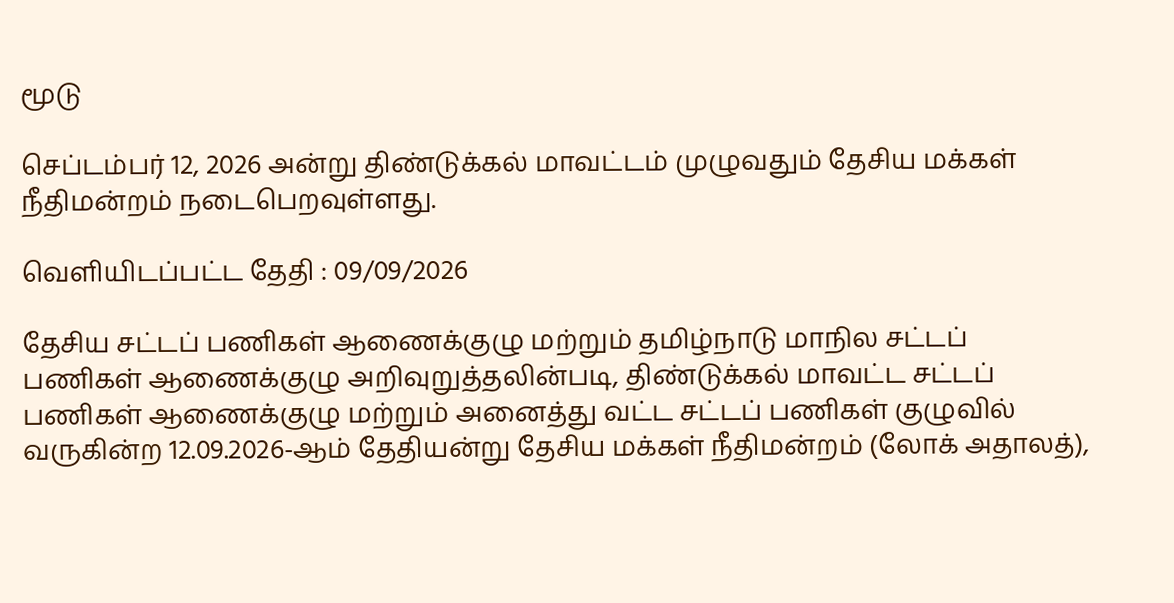மூடு

செப்டம்பர் 12, 2026 அன்று திண்டுக்கல் மாவட்டம் முழுவதும் தேசிய மக்கள் நீதிமன்றம் நடைபெறவுள்ளது.

வெளியிடப்பட்ட தேதி : 09/09/2026

தேசிய சட்டப் பணிகள் ஆணைக்குழு மற்றும் தமிழ்நாடு மாநில சட்டப் பணிகள் ஆணைக்குழு அறிவுறுத்தலின்படி, திண்டுக்கல் மாவட்ட சட்டப் பணிகள் ஆணைக்குழு மற்றும் அனைத்து வட்ட சட்டப் பணிகள் குழுவில் வருகின்ற 12.09.2026-ஆம் தேதியன்று தேசிய மக்கள் நீதிமன்றம் (லோக் அதாலத்),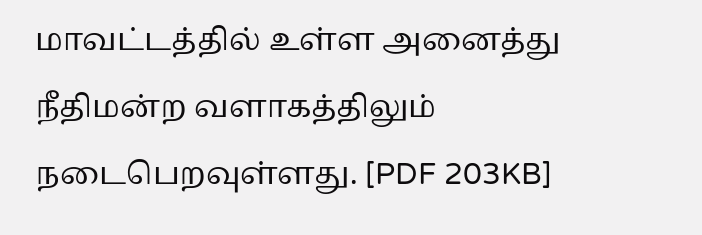மாவட்டத்தில் உள்ள அனைத்து நீதிமன்ற வளாகத்திலும் நடைபெறவுள்ளது. [PDF 203KB]